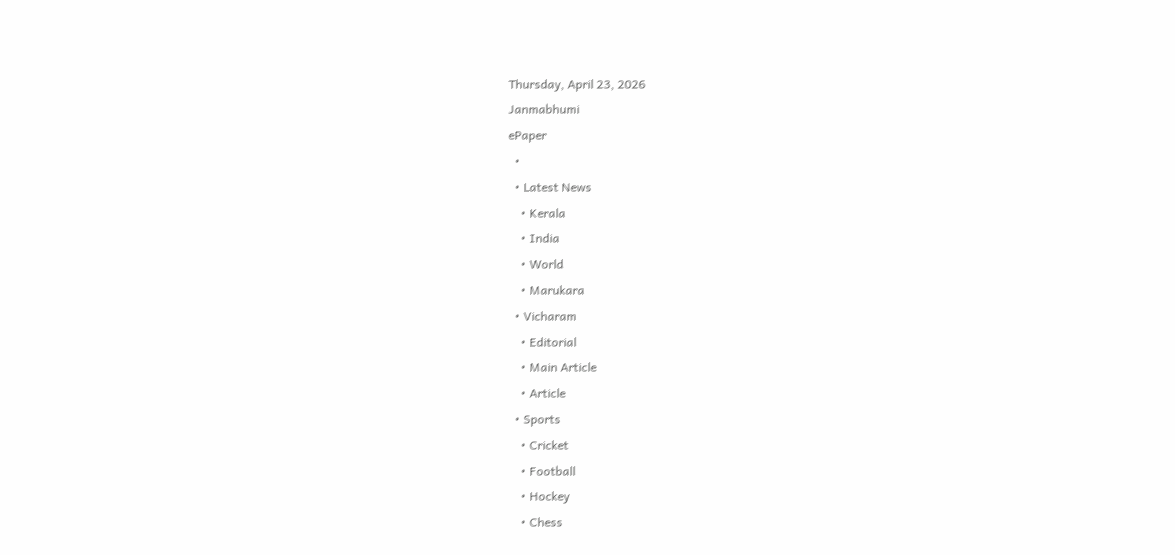Thursday, April 23, 2026
Janmabhumi
ePaper
  •
  • Latest News
    • Kerala
    • India
    • World
    • Marukara
  • Vicharam
    • Editorial
    • Main Article
    • Article
  • Sports
    • Cricket
    • Football
    • Hockey
    • Chess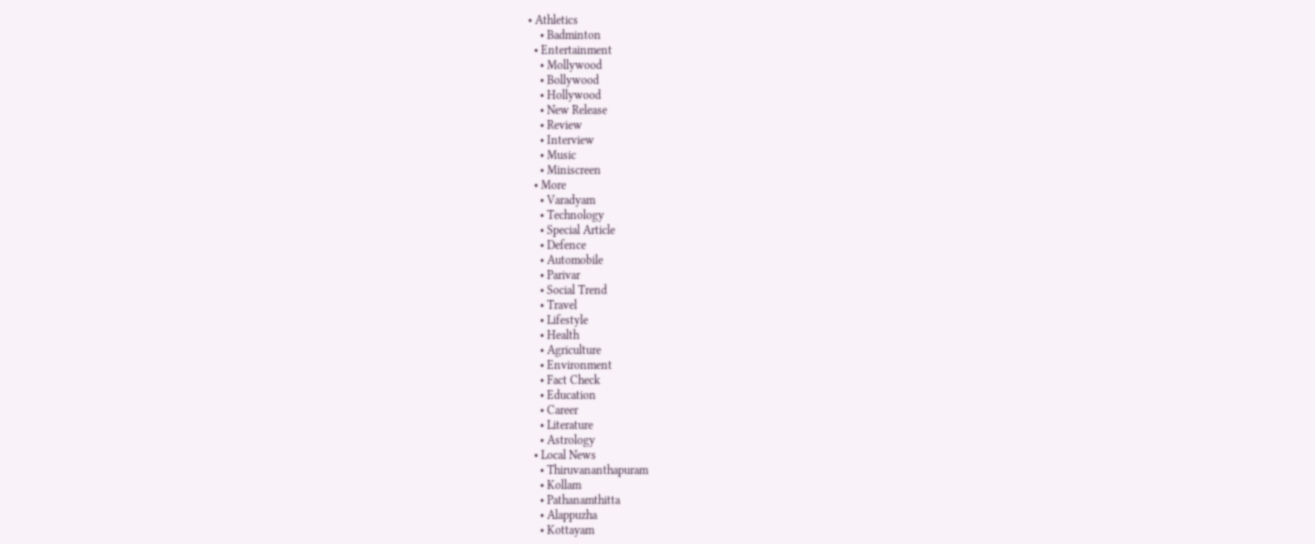• Athletics
    • Badminton
  • Entertainment
    • Mollywood
    • Bollywood
    • Hollywood
    • New Release
    • Review
    • Interview
    • Music
    • Miniscreen
  • More
    • Varadyam
    • Technology
    • Special Article
    • Defence
    • Automobile
    • Parivar
    • Social Trend
    • Travel
    • Lifestyle
    • Health
    • Agriculture
    • Environment
    • Fact Check
    • Education
    • Career
    • Literature
    • Astrology
  • Local News
    • Thiruvananthapuram
    • Kollam
    • Pathanamthitta
    • Alappuzha
    • Kottayam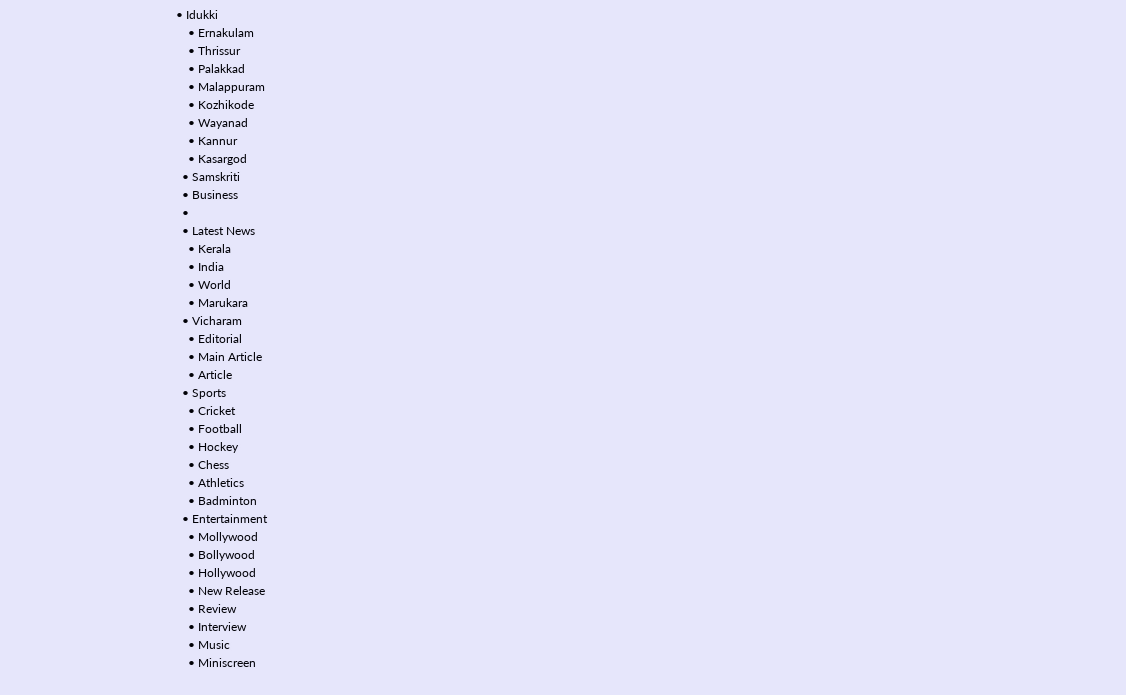• Idukki
    • Ernakulam
    • Thrissur
    • Palakkad
    • Malappuram
    • Kozhikode
    • Wayanad
    • Kannur
    • Kasargod
  • Samskriti
  • Business
  •
  • Latest News
    • Kerala
    • India
    • World
    • Marukara
  • Vicharam
    • Editorial
    • Main Article
    • Article
  • Sports
    • Cricket
    • Football
    • Hockey
    • Chess
    • Athletics
    • Badminton
  • Entertainment
    • Mollywood
    • Bollywood
    • Hollywood
    • New Release
    • Review
    • Interview
    • Music
    • Miniscreen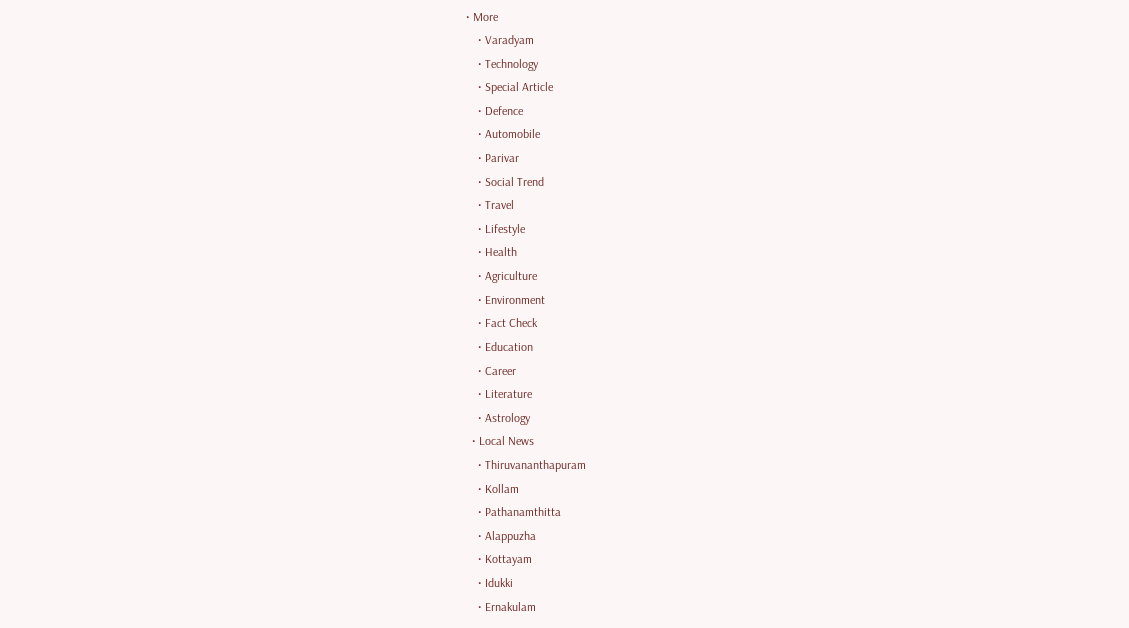• More
    • Varadyam
    • Technology
    • Special Article
    • Defence
    • Automobile
    • Parivar
    • Social Trend
    • Travel
    • Lifestyle
    • Health
    • Agriculture
    • Environment
    • Fact Check
    • Education
    • Career
    • Literature
    • Astrology
  • Local News
    • Thiruvananthapuram
    • Kollam
    • Pathanamthitta
    • Alappuzha
    • Kottayam
    • Idukki
    • Ernakulam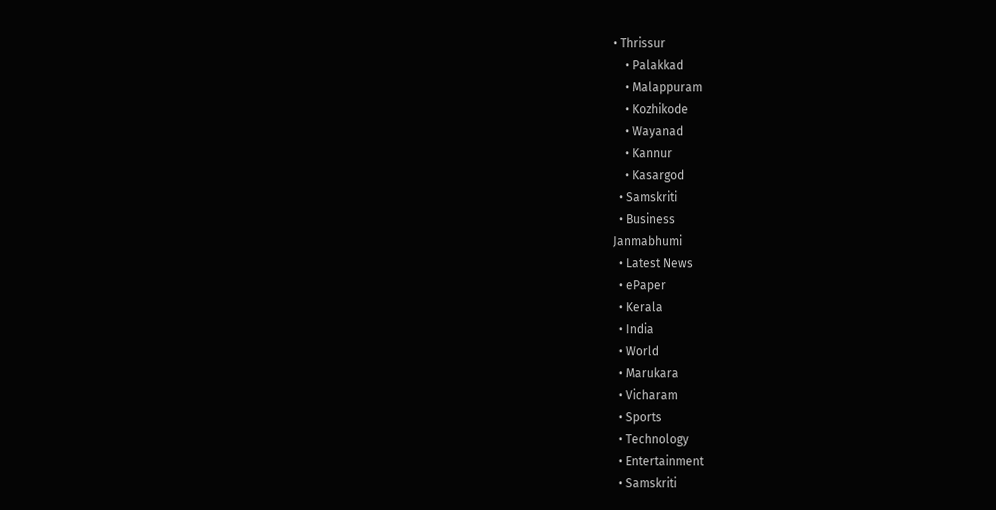• Thrissur
    • Palakkad
    • Malappuram
    • Kozhikode
    • Wayanad
    • Kannur
    • Kasargod
  • Samskriti
  • Business
Janmabhumi
  • Latest News
  • ePaper
  • Kerala
  • India
  • World
  • Marukara
  • Vicharam
  • Sports
  • Technology
  • Entertainment
  • Samskriti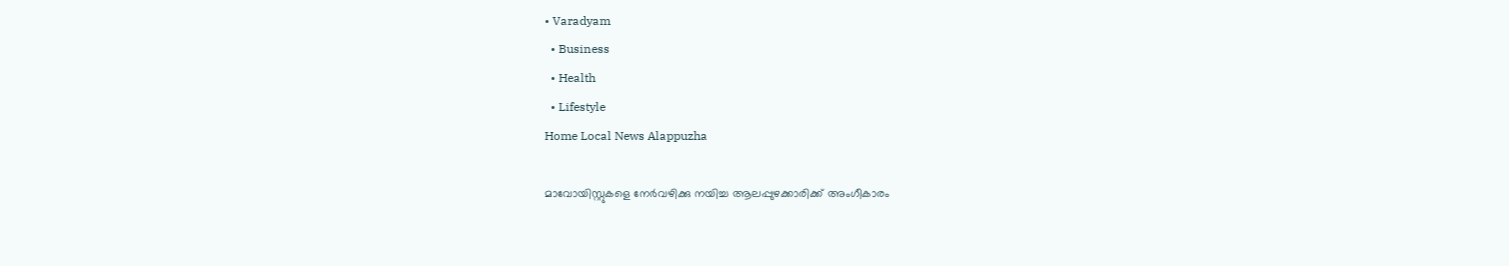• Varadyam
  • Business
  • Health
  • Lifestyle
Home Local News Alappuzha

മാവോയിസ്റ്റുകളെ നേര്‍വഴിക്കു നയിച്ച ആലപ്പുഴക്കാരിക്ക് അംഗീകാരം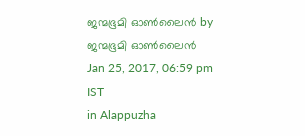ജന്മഭൂമി ഓണ്‍ലൈന്‍ by ജന്മഭൂമി ഓണ്‍ലൈന്‍
Jan 25, 2017, 06:59 pm IST
in Alappuzha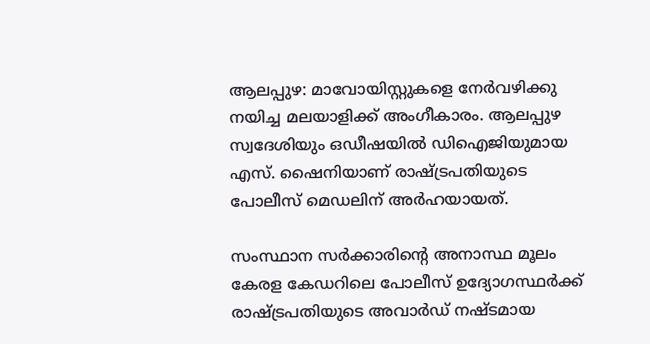ആലപ്പുഴ: മാവോയിസ്റ്റുകളെ നേര്‍വഴിക്കു നയിച്ച മലയാളിക്ക് അംഗീകാരം. ആലപ്പുഴ സ്വദേശിയും ഒഡീഷയില്‍ ഡിഐജിയുമായ എസ്. ഷൈനിയാണ് രാഷ്‌ട്രപതിയുടെ പോലീസ് മെഡലിന് അര്‍ഹയായത്.

സംസ്ഥാന സര്‍ക്കാരിന്റെ അനാസ്ഥ മൂലം കേരള കേഡറിലെ പോലീസ് ഉദ്യോഗസ്ഥര്‍ക്ക് രാഷ്‌ട്രപതിയുടെ അവാര്‍ഡ് നഷ്ടമായ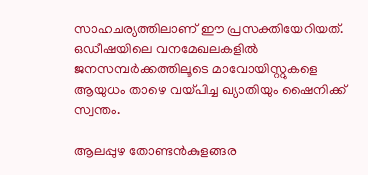സാഹചര്യത്തിലാണ് ഈ പ്രസക്തിയേറിയത്. ഒഡീഷയിലെ വനമേഖലകളില്‍ ജനസമ്പര്‍ക്കത്തിലൂടെ മാവോയിസ്റ്റുകളെ ആയുധം താഴെ വയ്‌പിച്ച ഖ്യാതിയും ഷൈനിക്ക് സ്വന്തം.

ആലപ്പുഴ തോണ്ടന്‍കുളങ്ങര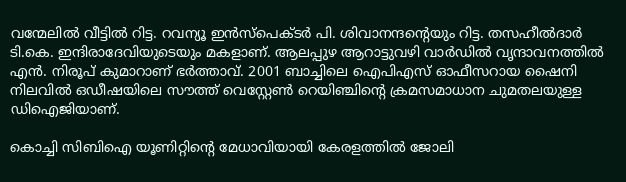വന്മേലില്‍ വീട്ടില്‍ റിട്ട. റവന്യൂ ഇന്‍സ്‌പെക്ടര്‍ പി. ശിവാനന്ദന്റെയും റിട്ട. തസഹീല്‍ദാര്‍ ടി.കെ. ഇന്ദിരാദേവിയുടെയും മകളാണ്. ആലപ്പുഴ ആറാട്ടുവഴി വാര്‍ഡില്‍ വൃന്ദാവനത്തില്‍ എന്‍. നിരൂപ് കുമാറാണ് ഭര്‍ത്താവ്. 2001 ബാച്ചിലെ ഐപിഎസ് ഓഫീസറായ ഷൈനി നിലവില്‍ ഒഡീഷയിലെ സൗത്ത് വെസ്റ്റേണ്‍ റെയിഞ്ചിന്റെ ക്രമസമാധാന ചുമതലയുള്ള ഡിഐജിയാണ്.

കൊച്ചി സിബിഐ യൂണിറ്റിന്റെ മേധാവിയായി കേരളത്തില്‍ ജോലി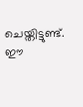ചെയ്തിട്ടുണ്ട്. ഈ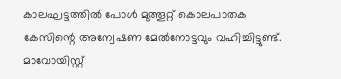കാലഘട്ടത്തില്‍ പോള്‍ മുത്തൂറ്റ് കൊലപാതക കേസിന്റെ അന്വേഷണ മേല്‍നോട്ടവും വഹിച്ചിട്ടുണ്ട്. മാവോയിസ്റ്റ്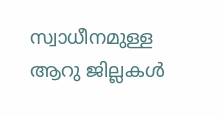സ്വാധീനമുള്ള ആറു ജില്ലകള്‍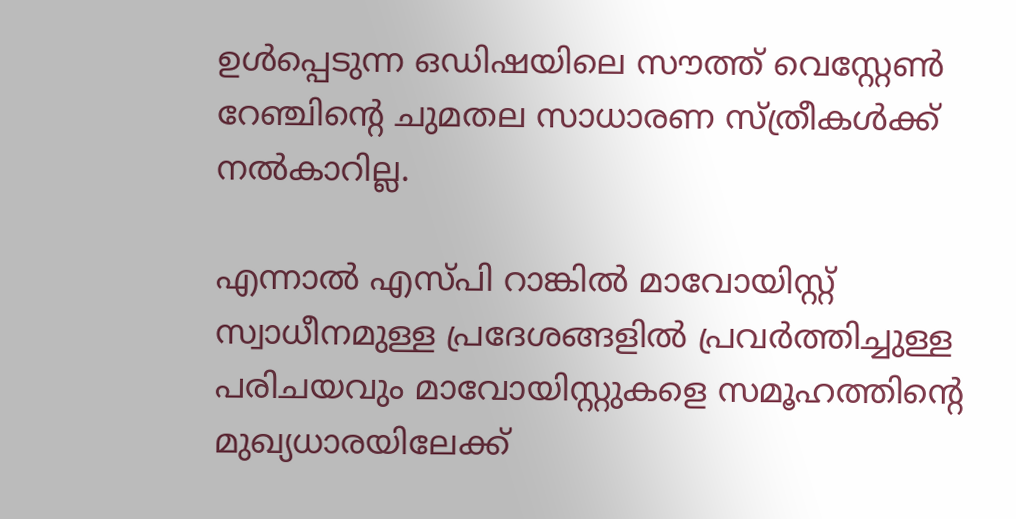ഉള്‍പ്പെടുന്ന ഒഡിഷയിലെ സൗത്ത് വെസ്റ്റേണ്‍ റേഞ്ചിന്റെ ചുമതല സാധാരണ സ്ത്രീകള്‍ക്ക് നല്‍കാറില്ല.

എന്നാല്‍ എസ്പി റാങ്കില്‍ മാവോയിസ്റ്റ് സ്വാധീനമുള്ള പ്രദേശങ്ങളില്‍ പ്രവര്‍ത്തിച്ചുള്ള പരിചയവും മാവോയിസ്റ്റുകളെ സമൂഹത്തിന്റെ മുഖ്യധാരയിലേക്ക്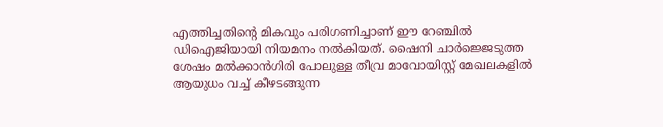എത്തിച്ചതിന്റെ മികവും പരിഗണിച്ചാണ് ഈ റേഞ്ചില്‍ ഡിഐജിയായി നിയമനം നല്‍കിയത്. ഷൈനി ചാര്‍ജ്ജെടുത്ത ശേഷം മല്‍ക്കാന്‍ഗിരി പോലുള്ള തീവ്ര മാവോയിസ്റ്റ് മേഖലകളില്‍ ആയുധം വച്ച് കീഴടങ്ങുന്ന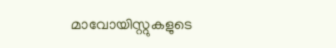മാവോയിസ്റ്റുകളുടെ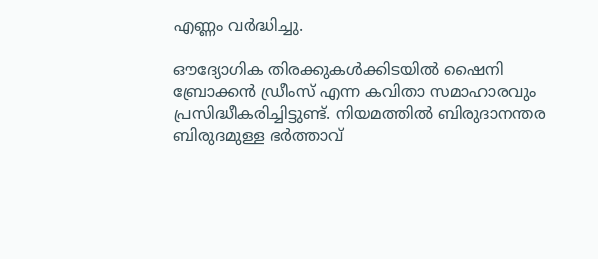എണ്ണം വര്‍ദ്ധിച്ചു.

ഔദ്യോഗിക തിരക്കുകള്‍ക്കിടയില്‍ ഷൈനി ബ്രോക്കന്‍ ഡ്രീംസ് എന്ന കവിതാ സമാഹാരവും പ്രസിദ്ധീകരിച്ചിട്ടുണ്ട്. നിയമത്തില്‍ ബിരുദാനന്തര ബിരുദമുള്ള ഭര്‍ത്താവ്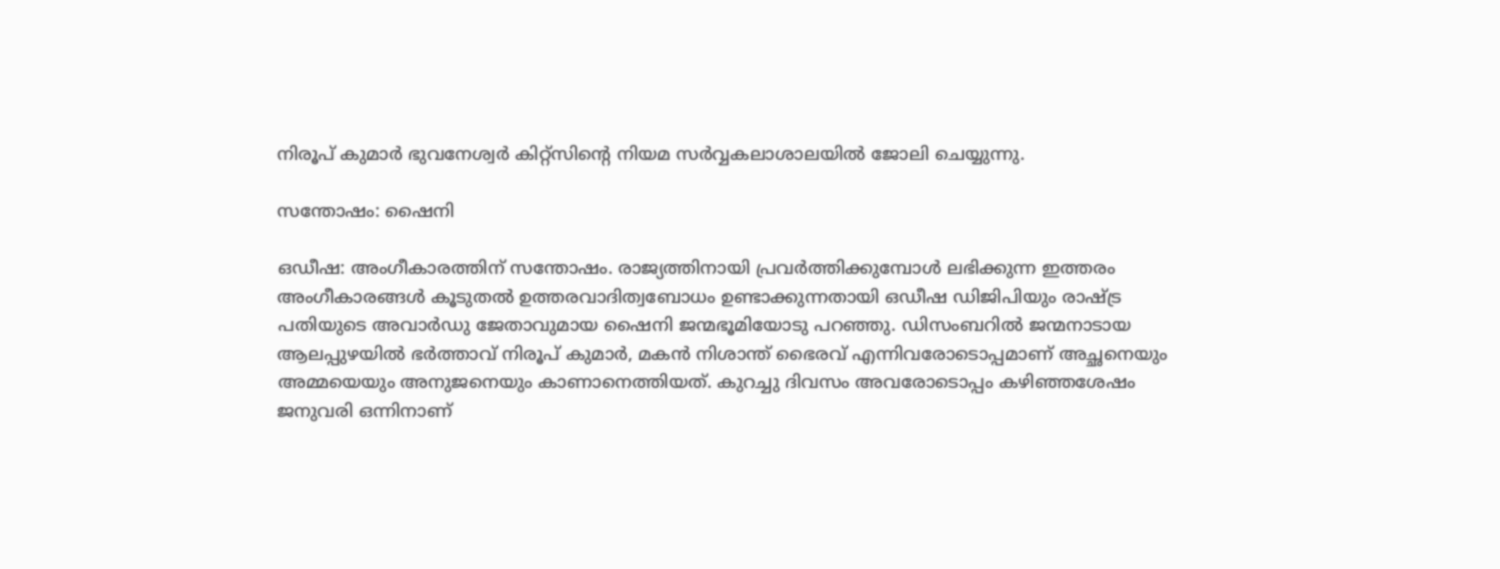നിരൂപ് കുമാര്‍ ഭുവനേശ്വര്‍ കിറ്റ്‌സിന്റെ നിയമ സര്‍വ്വകലാശാലയില്‍ ജോലി ചെയ്യുന്നു.

സന്തോഷം: ഷൈനി

ഒഡീഷ: അംഗീകാരത്തിന് സന്തോഷം. രാജ്യത്തിനായി പ്രവര്‍ത്തിക്കുമ്പോള്‍ ലഭിക്കുന്ന ഇത്തരം അംഗീകാരങ്ങള്‍ കൂടുതല്‍ ഉത്തരവാദിത്വബോധം ഉണ്ടാക്കുന്നതായി ഒഡീഷ ഡിജിപിയും രാഷ്‌ട്ര പതിയുടെ അവാര്‍ഡു ജേതാവുമായ ഷൈനി ജന്മഭൂമിയോടു പറഞ്ഞു. ഡിസംബറില്‍ ജന്മനാടായ ആലപ്പുഴയില്‍ ഭര്‍ത്താവ് നിരൂപ് കുമാര്‍, മകന്‍ നിശാന്ത് ഭൈരവ് എന്നിവരോടൊപ്പമാണ് അച്ഛനെയും അമ്മയെയും അനുജനെയും കാണാനെത്തിയത്. കുറച്ചു ദിവസം അവരോടൊപ്പം കഴിഞ്ഞശേഷം ജനുവരി ഒന്നിനാണ്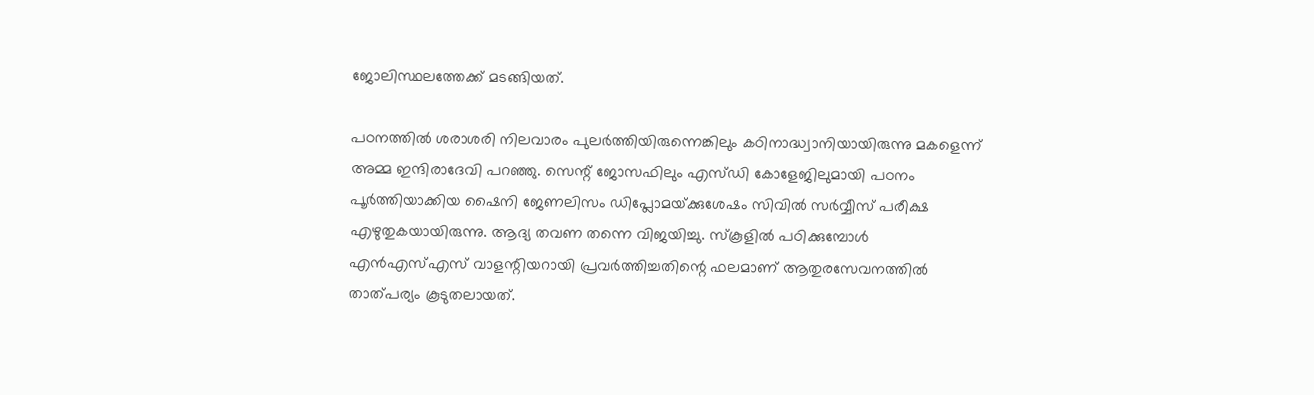ജോലിസ്ഥലത്തേക്ക് മടങ്ങിയത്.

പഠനത്തില്‍ ശരാശരി നിലവാരം പുലര്‍ത്തിയിരുന്നെങ്കിലും കഠിനാദ്ധ്വാനിയായിരുന്നു മകളെന്ന് അമ്മ ഇന്ദിരാദേവി പറഞ്ഞു. സെന്റ് ജോസഫിലും എസ്ഡി കോളേജിലുമായി പഠനം പൂര്‍ത്തിയാക്കിയ ഷൈനി ജേണലിസം ഡിപ്ലോമയ്‌ക്കുശേഷം സിവില്‍ സര്‍വ്വീസ് പരീക്ഷ എഴുതുകയായിരുന്നു. ആദ്യ തവണ തന്നെ വിജയിച്ചു. സ്‌കൂളില്‍ പഠിക്കുമ്പോള്‍ എന്‍എസ്എസ് വാളന്റിയറായി പ്രവര്‍ത്തിച്ചതിന്റെ ഫലമാണ് ആതുരസേവനത്തില്‍ താത്പര്യം കൂടുതലായത്.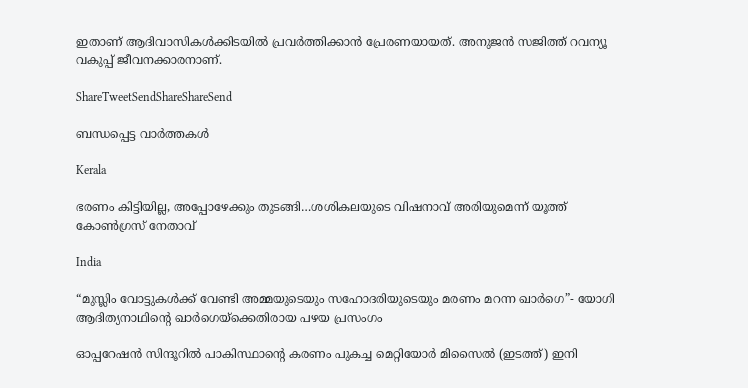ഇതാണ് ആദിവാസികള്‍ക്കിടയില്‍ പ്രവര്‍ത്തിക്കാന്‍ പ്രേരണയായത്. അനുജന്‍ സജിത്ത് റവന്യൂ വകുപ്പ് ജീവനക്കാരനാണ്.

ShareTweetSendShareShareSend

ബന്ധപ്പെട്ട വാര്‍ത്തകള്‍

Kerala

ഭരണം കിട്ടിയില്ല, അപ്പോഴേക്കും തുടങ്ങി…ശശികലയുടെ വിഷനാവ് അരിയുമെന്ന് യൂത്ത് കോണ്‍ഗ്രസ് നേതാവ്

India

“മുസ്ലിം വോട്ടുകള്‍ക്ക് വേണ്ടി അമ്മയുടെയും സഹോദരിയുടെയും മരണം മറന്ന ഖാര്‍ഗെ”- യോഗി ആദിത്യനാഥിന്റെ ഖാര്‍ഗെയ്‌ക്കെതിരായ പഴയ പ്രസംഗം

ഓപ്പറേഷന്‍ സിന്ദൂറില്‍ പാകിസ്ഥാന്‍റെ കരണം പുകച്ച മെറ്റിയോര്‍ മിസൈല്‍ (ഇടത്ത്) ഇനി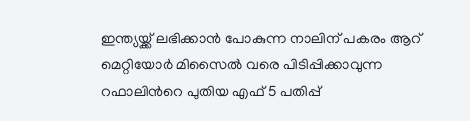ഇന്ത്യയ്ക്ക് ലഭിക്കാന്‍ പോകുന്ന നാലിന് പകരം ആറ് മെറ്റിയോര്‍ മിസൈല്‍ വരെ പിടിപ്പിക്കാവുന്ന റഫാലിന്‍റെ പുതിയ എഫ് 5 പതിപ്പ്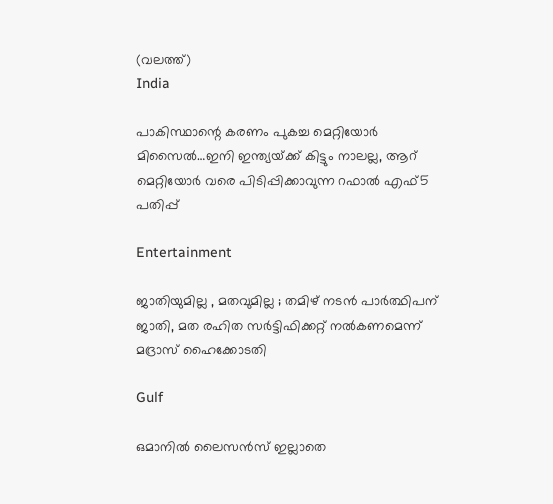(വലത്ത്)
India

പാകിസ്ഥാന്റെ കരണം പുകച്ച മെറ്റിയോര്‍ മിസൈല്‍…ഇനി ഇന്ത്യയ്‌ക്ക് കിട്ടും നാലല്ല, ആറ് മെറ്റിയോര്‍ വരെ പിടിപ്പിക്കാവുന്ന റഫാല്‍ എഫ്5 പതിപ്പ്

Entertainment

ജാതിയുമില്ല , മതവുമില്ല ; തമിഴ് നടൻ പാർത്ഥിപന് ജാതി, മത രഹിത സർട്ടിഫിക്കറ്റ് നൽകണമെന്ന് മദ്രാസ് ഹൈക്കോടതി

Gulf

ഒമാനിൽ ലൈസൻസ് ഇല്ലാതെ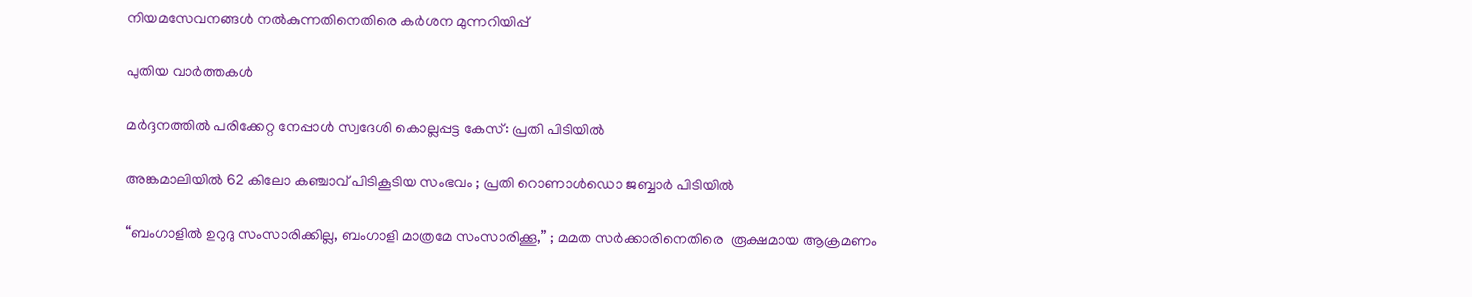നിയമസേവനങ്ങൾ നൽകുന്നതിനെതിരെ കർശന മുന്നറിയിപ്പ്

പുതിയ വാര്‍ത്തകള്‍

മർദ്ദനത്തിൽ പരിക്കേറ്റ നേപ്പാൾ സ്വദേശി കൊല്ലപ്പട്ട കേസ്: പ്രതി പിടിയിൽ

അങ്കമാലിയിൽ 62 കിലോ കഞ്ചാവ് പിടികൂടിയ സംഭവം ; പ്രതി റൊണാൾഡൊ ജബ്ബാർ പിടിയിൽ

“ബംഗാളിൽ ഉറുദു സംസാരിക്കില്ല, ബംഗാളി മാത്രമേ സംസാരിക്കൂ,” ; മമത സർക്കാരിനെതിരെ  രൂക്ഷമായ ആക്രമണം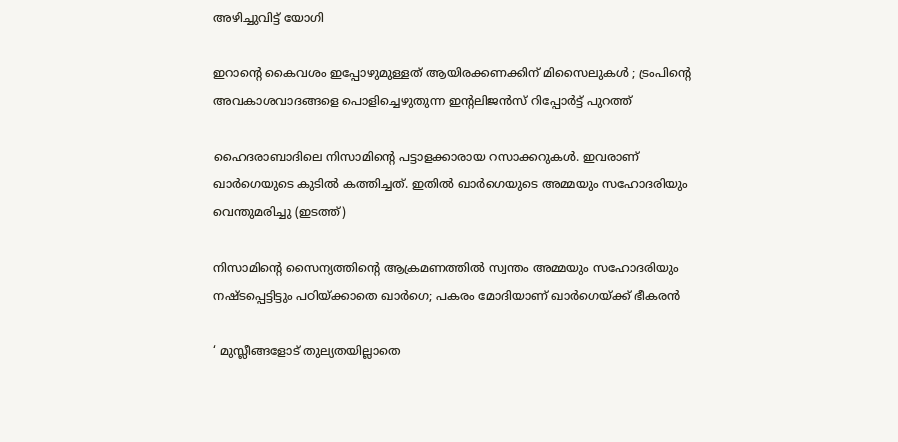അഴിച്ചുവിട്ട് യോഗി

ഇറാന്റെ കൈവശം ഇപ്പോഴുമുള്ളത് ആയിരക്കണക്കിന് മിസൈലുകൾ ; ട്രംപിന്റെ അവകാശവാദങ്ങളെ പൊളിച്ചെഴുതുന്ന ഇന്റലിജൻസ് റിപ്പോർട്ട് പുറത്ത്

ഹൈദരാബാദിലെ നിസാമിന്‍റെ പട്ടാളക്കാരായ റസാക്കറുകള്‍. ഇവരാണ് ഖാര്‍ഗെയുടെ കുടില്‍ കത്തിച്ചത്. ഇതില്‍ ഖാര്‍ഗെയുടെ അമ്മയും സഹോദരിയും വെന്തുമരിച്ചു (ഇടത്ത്)

നിസാമിന്റെ സൈന്യത്തിന്റെ ആക്രമണത്തില്‍ സ്വന്തം അമ്മയും സഹോദരിയും നഷ്ടപ്പെട്ടിട്ടും പഠിയ്‌ക്കാതെ ഖാര്‍ഗെ; പകരം മോദിയാണ് ഖാര്‍ഗെയ്‌ക്ക് ഭീകരന്‍

‘ മുസ്ലീങ്ങളോട് തുല്യതയില്ലാതെ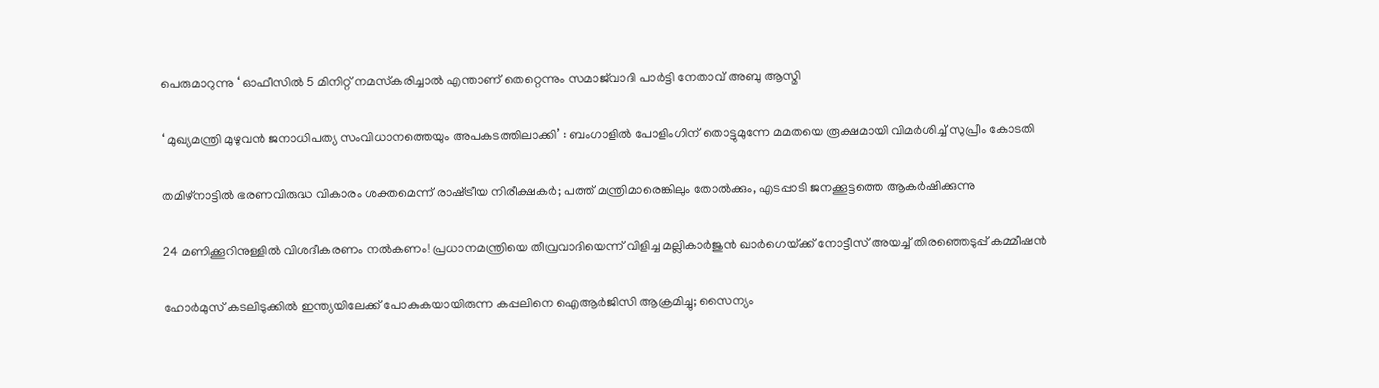പെരുമാറുന്നു ‘ ഓഫീസിൽ 5 മിനിറ്റ് നമസ്‌കരിച്ചാൽ എന്താണ് തെറ്റെന്നും സമാജ്‌വാദി പാർട്ടി നേതാവ് അബു ആസ്മി

‘ മുഖ്യമന്ത്രി മുഴുവൻ ജനാധിപത്യ സംവിധാനത്തെയും അപകടത്തിലാക്കി’ : ബംഗാളിൽ പോളിംഗിന് തൊട്ടുമുന്നേ മമതയെ രൂക്ഷമായി വിമർശിച്ച് സുപ്രീം കോടതി

തമിഴ്നാട്ടില്‍ ഭരണവിരുദ്ധ വികാരം ശക്തമെന്ന് രാഷ്‌ട്രീയ നിരീക്ഷകര്‍; പത്ത് മന്ത്രിമാരെങ്കിലും തോല്‍ക്കും, എടപ്പാടി ജനക്കൂട്ടത്തെ ആകര്‍ഷിക്കുന്നു

24 മണിക്കൂറിനുള്ളിൽ വിശദീകരണം നൽകണം! പ്രധാനമന്ത്രിയെ തീവ്രവാദിയെന്ന് വിളിച്ച മല്ലികാർജുൻ ഖാർഗെയ്‌ക്ക് നോട്ടീസ് അയച്ച് തിരഞ്ഞെടുപ്പ് കമ്മീഷൻ

ഹോർമുസ് കടലിടുക്കിൽ ഇന്ത്യയിലേക്ക് പോകുകയായിരുന്ന കപ്പലിനെ ഐആർജിസി ആക്രമിച്ചു; സൈന്യം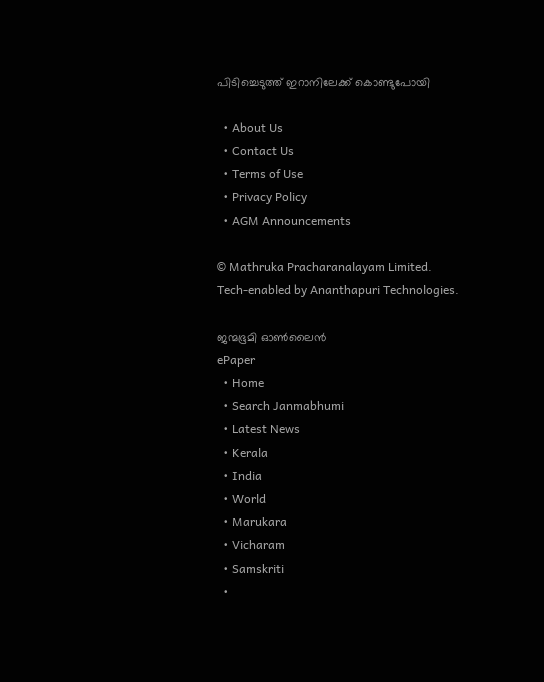പിടിച്ചെടുത്ത് ഇറാനിലേക്ക് കൊണ്ടുപോയി

  • About Us
  • Contact Us
  • Terms of Use
  • Privacy Policy
  • AGM Announcements

© Mathruka Pracharanalayam Limited.
Tech-enabled by Ananthapuri Technologies.

ജന്മഭൂമി ഓണ്‍ലൈന്‍
ePaper
  • Home
  • Search Janmabhumi
  • Latest News
  • Kerala
  • India
  • World
  • Marukara
  • Vicharam
  • Samskriti
  •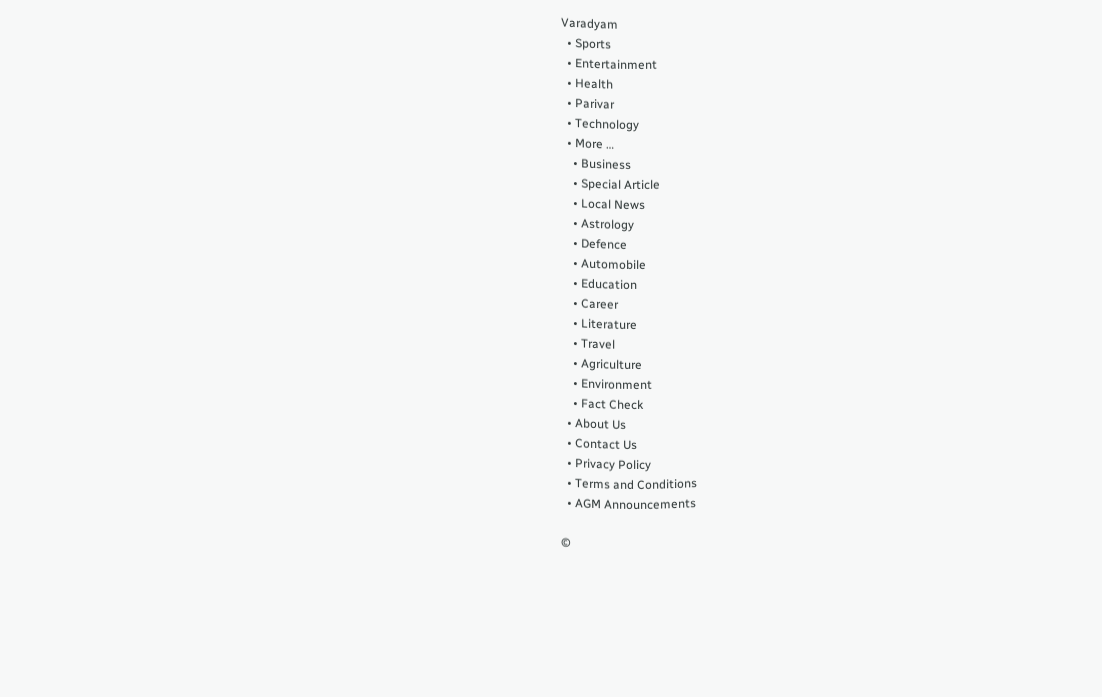Varadyam
  • Sports
  • Entertainment
  • Health
  • Parivar
  • Technology
  • More …
    • Business
    • Special Article
    • Local News
    • Astrology
    • Defence
    • Automobile
    • Education
    • Career
    • Literature
    • Travel
    • Agriculture
    • Environment
    • Fact Check
  • About Us
  • Contact Us
  • Privacy Policy
  • Terms and Conditions
  • AGM Announcements

©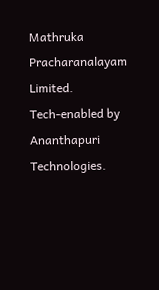Mathruka Pracharanalayam Limited.
Tech-enabled by Ananthapuri Technologies.